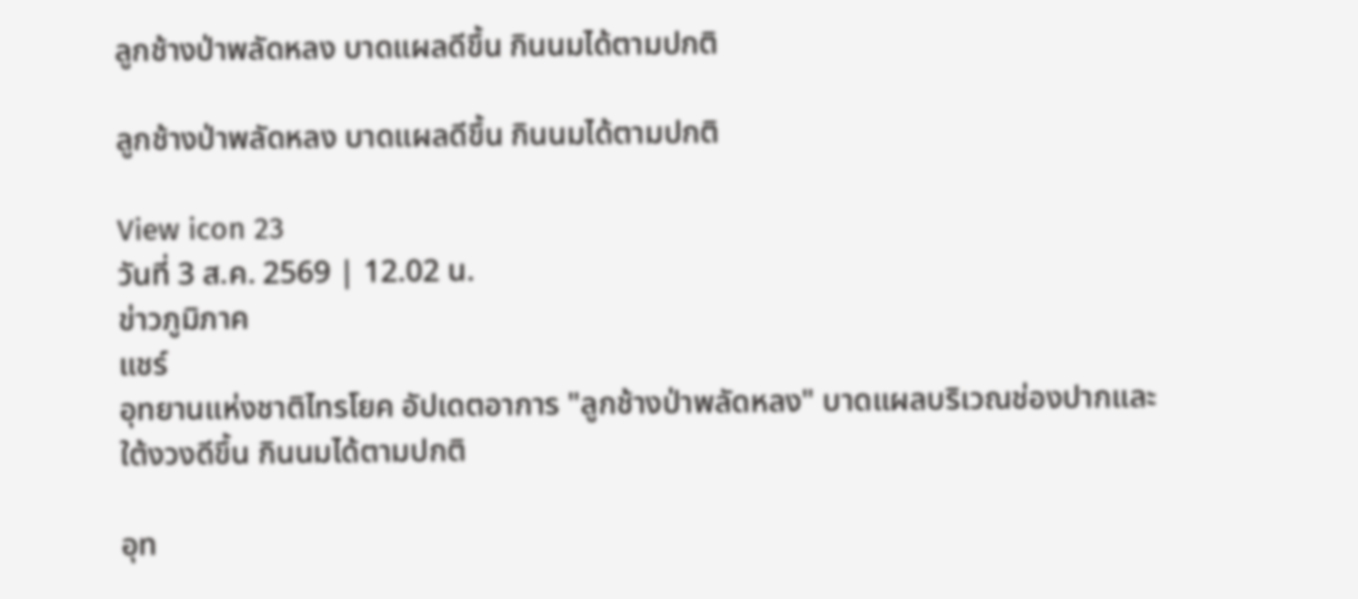ลูกช้างป่าพลัดหลง บาดแผลดีขึ้น กินนมได้ตามปกติ

ลูกช้างป่าพลัดหลง บาดแผลดีขึ้น กินนมได้ตามปกติ

View icon 23
วันที่ 3 ส.ค. 2569 | 12.02 น.
ข่าวภูมิภาค
แชร์
อุทยานแห่งชาติไทรโยค อัปเดตอาการ "ลูกช้างป่าพลัดหลง" บาดแผลบริเวณช่องปากและใต้งวงดีขึ้น กินนมได้ตามปกติ

อุท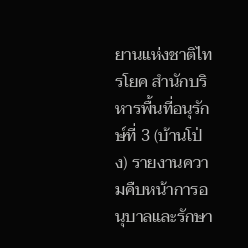ยานแห่งชาติไทรโยค สำนักบริหารพื้นที่อนุรักษ์ที่ 3 (บ้านโป่ง) รายงานความคืบหน้าการอนุบาลและรักษา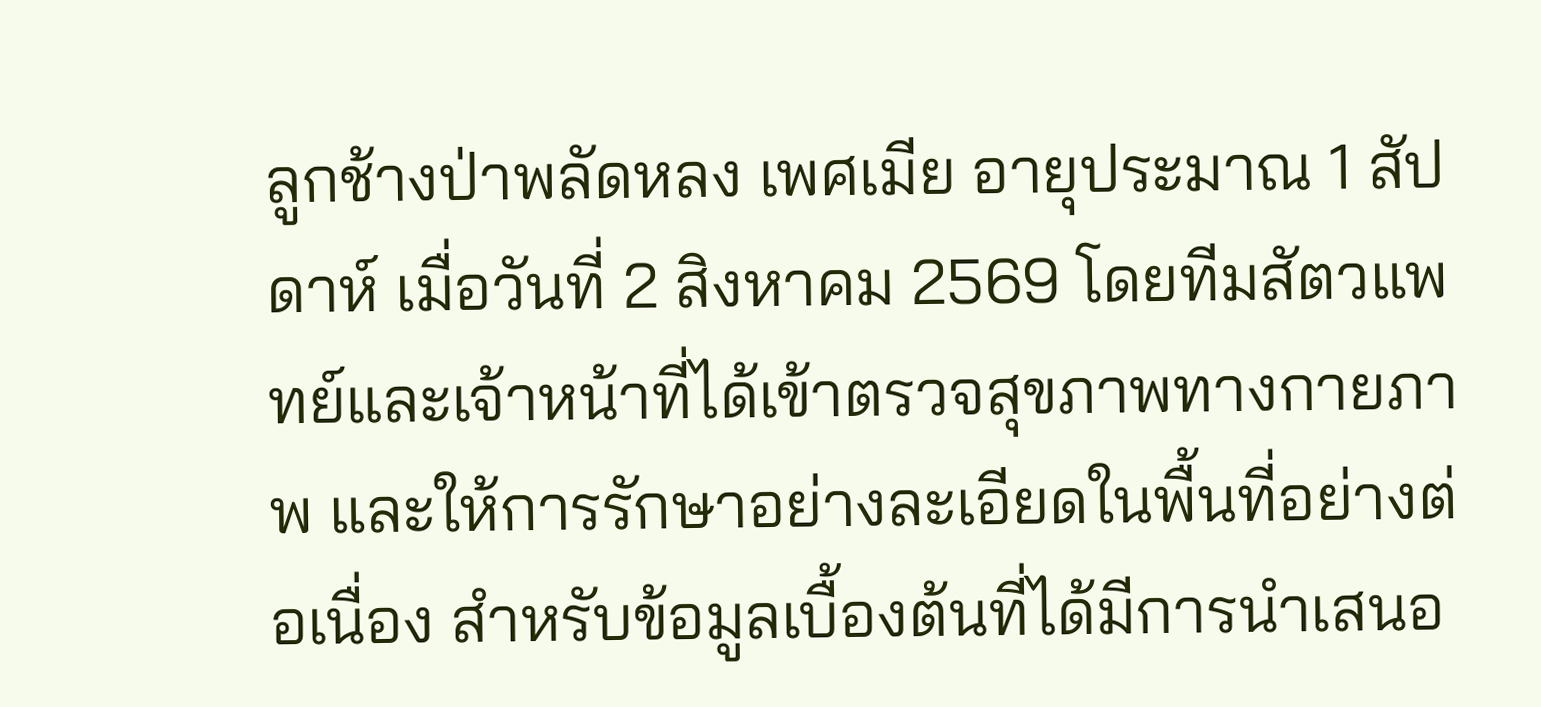ลูกช้างป่าพลัดหลง เพศเมีย อายุประมาณ 1 สัปดาห์ เมื่อวันที่ 2 สิงหาคม 2569 โดยทีมสัตวแพทย์และเจ้าหน้าที่ได้เข้าตรวจสุขภาพทางกายภาพ และให้การรักษาอย่างละเอียดในพื้นที่อย่างต่อเนื่อง สำหรับข้อมูลเบื้องต้นที่ได้มีการนำเสนอ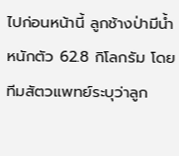ไปก่อนหน้านี้ ลูกช้างป่ามีน้ำหนักตัว 62.8 กิโลกรัม โดยทีมสัตวแพทย์ระบุว่าลูก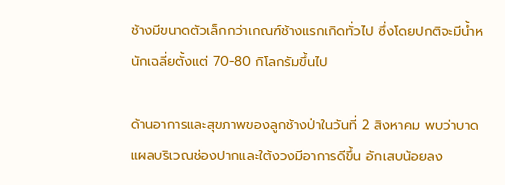ช้างมีขนาดตัวเล็กกว่าเกณฑ์ช้างแรกเกิดทั่วไป ซึ่งโดยปกติจะมีน้ำหนักเฉลี่ยตั้งแต่ 70-80 กิโลกรัมขึ้นไป

ด้านอาการและสุขภาพของลูกช้างป่าในวันที่ 2 สิงหาคม พบว่าบาดแผลบริเวณช่องปากและใต้งวงมีอาการดีขึ้น อักเสบน้อยลง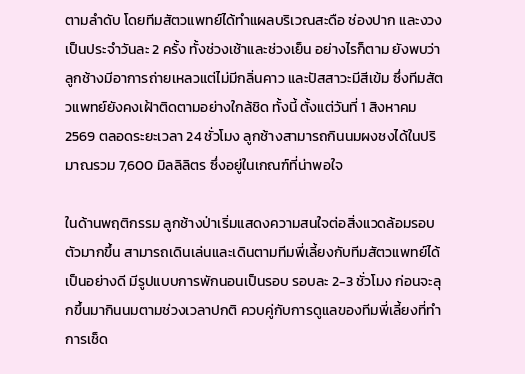ตามลำดับ โดยทีมสัตวแพทย์ได้ทำแผลบริเวณสะดือ ช่องปาก และงวง เป็นประจำวันละ 2 ครั้ง ทั้งช่วงเช้าและช่วงเย็น อย่างไรก็ตาม ยังพบว่าลูกช้างมีอาการถ่ายเหลวแต่ไม่มีกลิ่นคาว และปัสสาวะมีสีเข้ม ซึ่งทีมสัตวแพทย์ยังคงเฝ้าติดตามอย่างใกล้ชิด ทั้งนี้ ตั้งแต่วันที่ 1 สิงหาคม 2569 ตลอดระยะเวลา 24 ชั่วโมง ลูกช้างสามารถกินนมผงชงได้ในปริมาณรวม 7,600 มิลลิลิตร ซึ่งอยู่ในเกณฑ์ที่น่าพอใจ

ในด้านพฤติกรรม ลูกช้างป่าเริ่มแสดงความสนใจต่อสิ่งแวดล้อมรอบตัวมากขึ้น สามารถเดินเล่นและเดินตามทีมพี่เลี้ยงกับทีมสัตวแพทย์ได้เป็นอย่างดี มีรูปแบบการพักนอนเป็นรอบ รอบละ 2-3 ชั่วโมง ก่อนจะลุกขึ้นมากินนมตามช่วงเวลาปกติ ควบคู่กับการดูแลของทีมพี่เลี้ยงที่ทำการเช็ด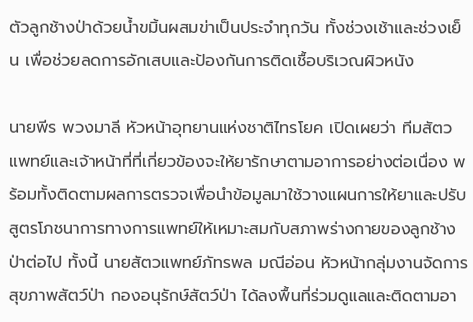ตัวลูกช้างป่าด้วยน้ำขมิ้นผสมข่าเป็นประจำทุกวัน ทั้งช่วงเช้าและช่วงเย็น เพื่อช่วยลดการอักเสบและป้องกันการติดเชื้อบริเวณผิวหนัง

นายพีร พวงมาลี หัวหน้าอุทยานแห่งชาติไทรโยค เปิดเผยว่า ทีมสัตวแพทย์และเจ้าหน้าที่ที่เกี่ยวข้องจะให้ยารักษาตามอาการอย่างต่อเนื่อง พร้อมทั้งติดตามผลการตรวจเพื่อนำข้อมูลมาใช้วางแผนการให้ยาและปรับสูตรโภชนาการทางการแพทย์ให้เหมาะสมกับสภาพร่างกายของลูกช้างป่าต่อไป ทั้งนี้ นายสัตวแพทย์ภัทรพล มณีอ่อน หัวหน้ากลุ่มงานจัดการสุขภาพสัตว์ป่า กองอนุรักษ์สัตว์ป่า ได้ลงพื้นที่ร่วมดูแลและติดตามอา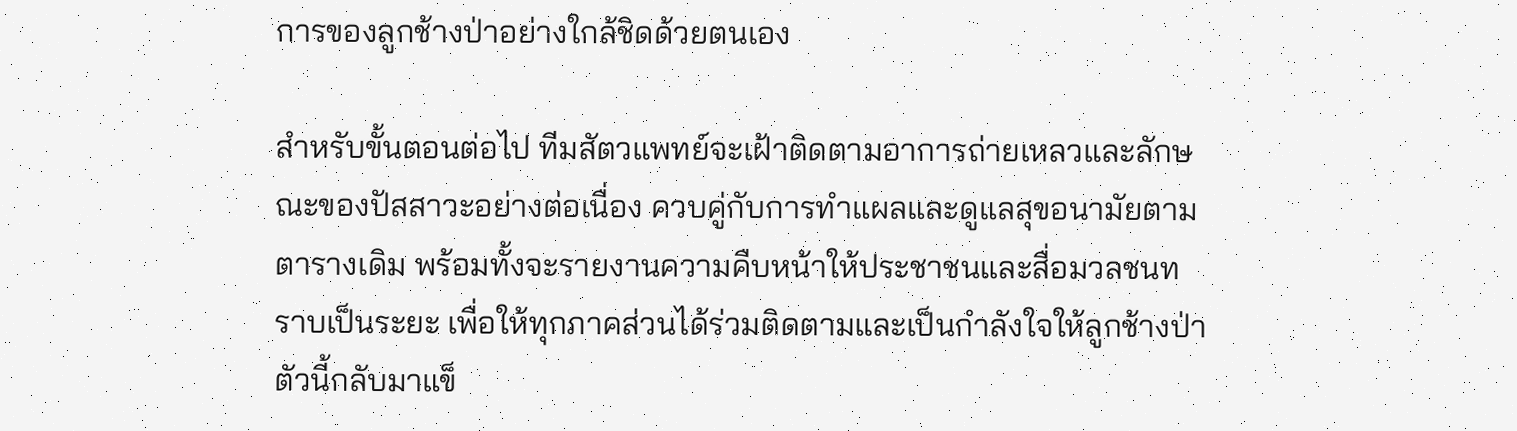การของลูกช้างป่าอย่างใกล้ชิดด้วยตนเอง

สำหรับขั้นตอนต่อไป ทีมสัตวแพทย์จะเฝ้าติดตามอาการถ่ายเหลวและลักษณะของปัสสาวะอย่างต่อเนื่อง ควบคู่กับการทำแผลและดูแลสุขอนามัยตามตารางเดิม พร้อมทั้งจะรายงานความคืบหน้าให้ประชาชนและสื่อมวลชนทราบเป็นระยะ เพื่อให้ทุกภาคส่วนได้ร่วมติดตามและเป็นกำลังใจให้ลูกช้างป่าตัวนี้กลับมาแข็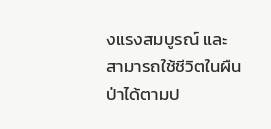งแรงสมบูรณ์ และสามารถใช้ชีวิตในผืนป่าได้ตามป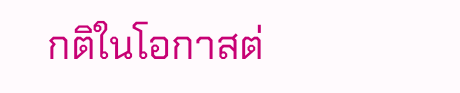กติในโอกาสต่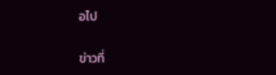อไป

ข่าวที่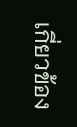เกี่ยวข้อง